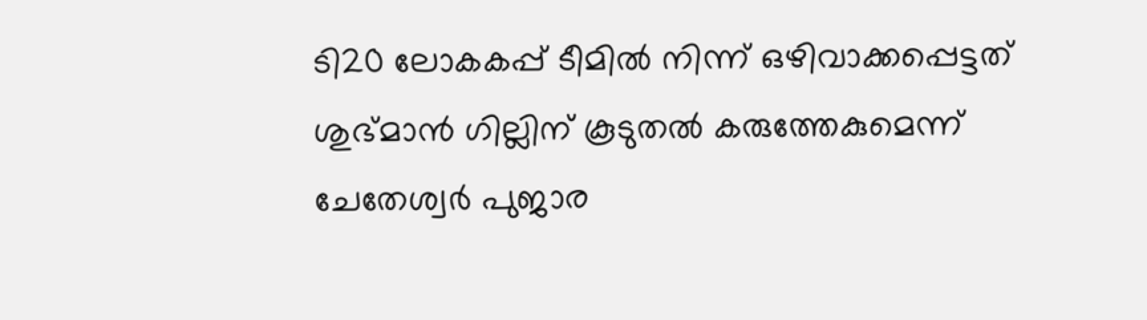ടി20 ലോകകപ്പ് ടീമില്‍ നിന്ന് ഒഴിവാക്കപ്പെട്ടത് ശുഭ്മാന്‍ ഗില്ലിന് കൂടുതല്‍ കരുത്തേകുമെന്ന് ചേതേശ്വര്‍ പുജാര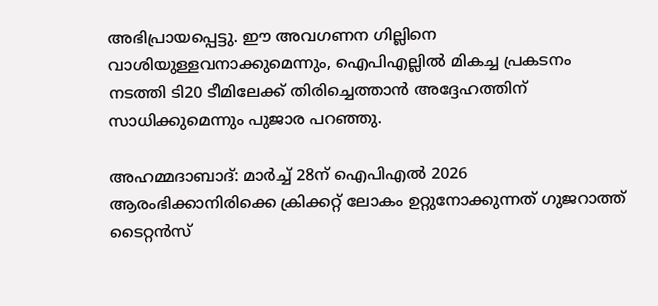അഭിപ്രായപ്പെട്ടു. ഈ അവഗണന ഗില്ലിനെ വാശിയുള്ളവനാക്കുമെന്നും, ഐപിഎല്ലില്‍ മികച്ച പ്രകടനം നടത്തി ടി20 ടീമിലേക്ക് തിരിച്ചെത്താന്‍ അദ്ദേഹത്തിന് സാധിക്കുമെന്നും പുജാര പറഞ്ഞു.

അഹമ്മദാബാദ്: മാര്‍ച്ച് 28ന് ഐപിഎല്‍ 2026 ആരംഭിക്കാനിരിക്കെ ക്രിക്കറ്റ് ലോകം ഉറ്റുനോക്കുന്നത് ഗുജറാത്ത് ടൈറ്റന്‍സ്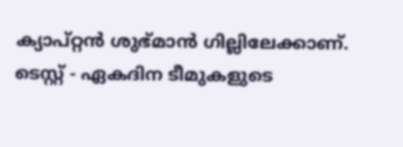ക്യാപ്റ്റന്‍ ശുഭ്മാന്‍ ഗില്ലിലേക്കാണ്. ടെസ്റ്റ് - ഏകദിന ടീമുകളുടെ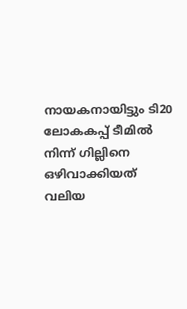നായകനായിട്ടും ടി20 ലോകകപ്പ് ടീമില്‍ നിന്ന് ഗില്ലിനെ ഒഴിവാക്കിയത് വലിയ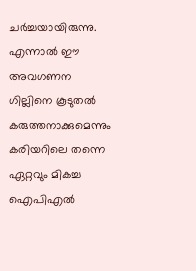ചര്‍ച്ചയായിരുന്നു. എന്നാല്‍ ഈ അവഗണന ഗില്ലിനെ കൂടുതല്‍ കരുത്തനാക്കുമെന്നും കരിയറിലെ തന്നെ ഏറ്റവും മികച്ച ഐപിഎല്‍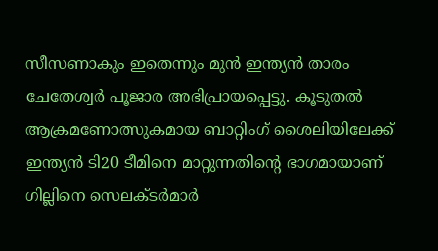സീസണാകും ഇതെന്നും മുന്‍ ഇന്ത്യന്‍ താരം ചേതേശ്വര്‍ പൂജാര അഭിപ്രായപ്പെട്ടു. കൂടുതല്‍ ആക്രമണോത്സുകമായ ബാറ്റിംഗ് ശൈലിയിലേക്ക് ഇന്ത്യന്‍ ടി20 ടീമിനെ മാറ്റുന്നതിന്റെ ഭാഗമായാണ് ഗില്ലിനെ സെലക്ടര്‍മാര്‍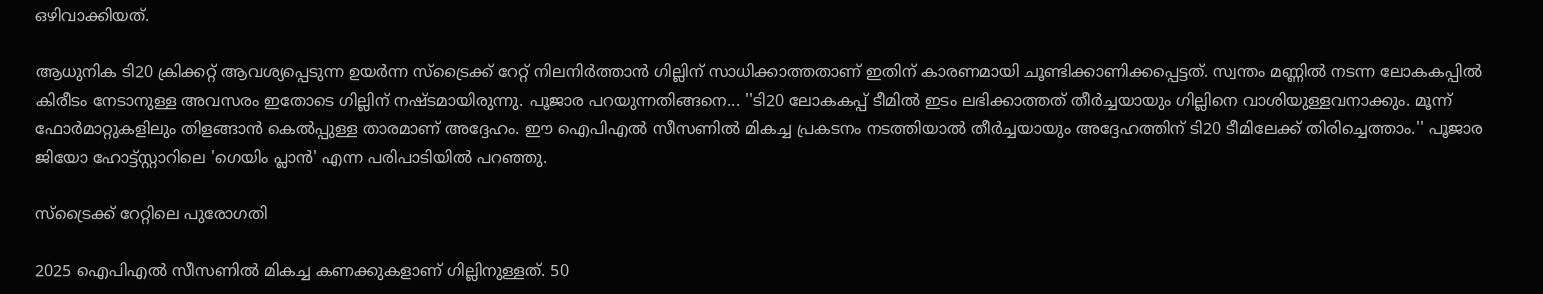ഒഴിവാക്കിയത്.

ആധുനിക ടി20 ക്രിക്കറ്റ് ആവശ്യപ്പെടുന്ന ഉയര്‍ന്ന സ്‌ട്രൈക്ക് റേറ്റ് നിലനിര്‍ത്താന്‍ ഗില്ലിന് സാധിക്കാത്തതാണ് ഇതിന് കാരണമായി ചൂണ്ടിക്കാണിക്കപ്പെട്ടത്. സ്വന്തം മണ്ണില്‍ നടന്ന ലോകകപ്പില്‍ കിരീടം നേടാനുള്ള അവസരം ഇതോടെ ഗില്ലിന് നഷ്ടമായിരുന്നു. പൂജാര പറയുന്നതിങ്ങനെ... ''ടി20 ലോകകപ്പ് ടീമില്‍ ഇടം ലഭിക്കാത്തത് തീര്‍ച്ചയായും ഗില്ലിനെ വാശിയുള്ളവനാക്കും. മൂന്ന് ഫോര്‍മാറ്റുകളിലും തിളങ്ങാന്‍ കെല്‍പ്പുള്ള താരമാണ് അദ്ദേഹം. ഈ ഐപിഎല്‍ സീസണില്‍ മികച്ച പ്രകടനം നടത്തിയാല്‍ തീര്‍ച്ചയായും അദ്ദേഹത്തിന് ടി20 ടീമിലേക്ക് തിരിച്ചെത്താം.'' പൂജാര ജിയോ ഹോട്ട്സ്റ്റാറിലെ 'ഗെയിം പ്ലാന്‍' എന്ന പരിപാടിയില്‍ പറഞ്ഞു.

സ്‌ട്രൈക്ക് റേറ്റിലെ പുരോഗതി

2025 ഐപിഎല്‍ സീസണില്‍ മികച്ച കണക്കുകളാണ് ഗില്ലിനുള്ളത്. 50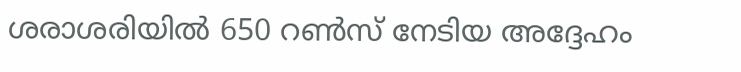ശരാശരിയില്‍ 650 റണ്‍സ് നേടിയ അദ്ദേഹം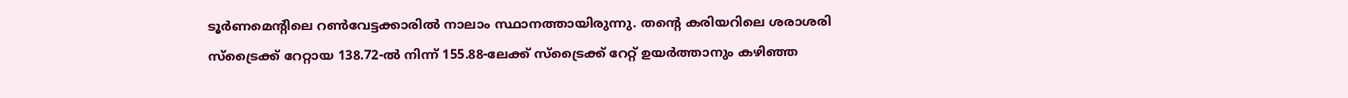ടൂര്‍ണമെന്റിലെ റണ്‍വേട്ടക്കാരില്‍ നാലാം സ്ഥാനത്തായിരുന്നു. തന്റെ കരിയറിലെ ശരാശരി സ്‌ട്രൈക്ക് റേറ്റായ 138.72-ല്‍ നിന്ന് 155.88-ലേക്ക് സ്‌ട്രൈക്ക് റേറ്റ് ഉയര്‍ത്താനും കഴിഞ്ഞ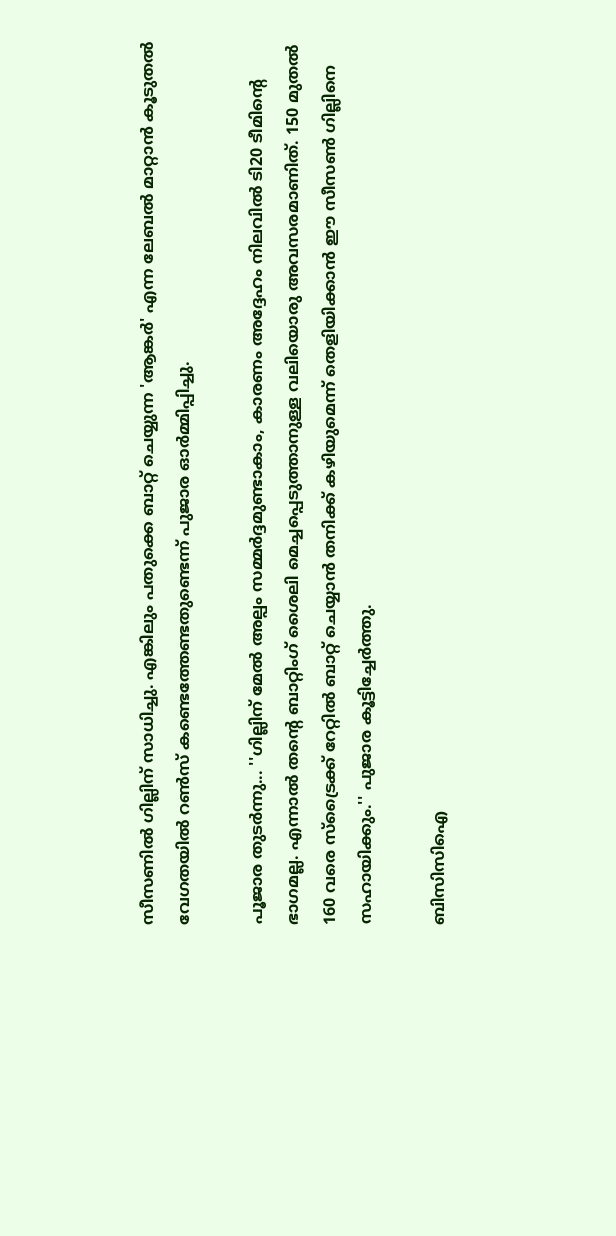സീസണില്‍ ഗില്ലിന് സാധിച്ചു. എങ്കിലും പതുക്കെ ബാറ്റ് ചെയ്യുന്ന 'ആങ്കര്‍' എന്ന ലേബല്‍ മാറ്റാന്‍ കൂടുതല്‍ വേഗതയില്‍ റണ്‍സ് കണ്ടെത്തേണ്ടതുണ്ടെന്ന് പുജാര ഓര്‍മ്മിപ്പിച്ചു.

പൂജാര തുടര്‍ന്നു... ''ഗില്ലിന് മേല്‍ അല്പം സമ്മര്‍ദ്ദമുണ്ടാകാം, കാരണം അദ്ദേഹം നിലവില്‍ ടി20 ടീമിന്റെ ഭാഗമല്ല. എന്നാല്‍ തന്റെ ബാറ്റിംഗ് ശൈലി മെച്ചപ്പെടുത്താനുള്ള വലിയൊരു അവസരമാണിത്. 150 മുതല്‍ 160 വരെ സ്‌ട്രൈക്ക് റേറ്റില്‍ ബാറ്റ് ചെയ്യാന്‍ തനിക്ക് കഴിയുമെന്ന് തെളിയിക്കാന്‍ ഈ സീസണ്‍ ഗില്ലിനെ സഹായിക്കും.'' പുജാര കൂട്ടിച്ചേര്‍ത്തു.

ബിസിസിഐ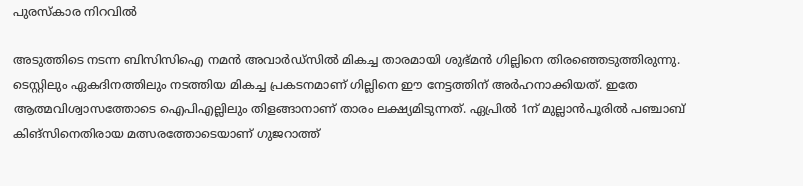പുരസ്‌കാര നിറവില്‍

അടുത്തിടെ നടന്ന ബിസിസിഐ നമന്‍ അവാര്‍ഡ്സില്‍ മികച്ച താരമായി ശുഭ്മന്‍ ഗില്ലിനെ തിരഞ്ഞെടുത്തിരുന്നു. ടെസ്റ്റിലും ഏകദിനത്തിലും നടത്തിയ മികച്ച പ്രകടനമാണ് ഗില്ലിനെ ഈ നേട്ടത്തിന് അര്‍ഹനാക്കിയത്. ഇതേ ആത്മവിശ്വാസത്തോടെ ഐപിഎല്ലിലും തിളങ്ങാനാണ് താരം ലക്ഷ്യമിടുന്നത്. ഏപ്രില്‍ 1ന് മുല്ലാന്‍പൂരില്‍ പഞ്ചാബ് കിങ്സിനെതിരായ മത്സരത്തോടെയാണ് ഗുജറാത്ത്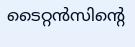ടൈറ്റന്‍സിന്റെ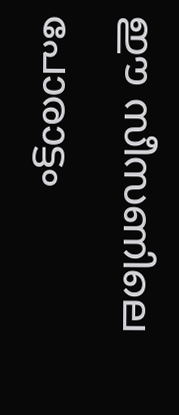ഈ സീസണിലെ പോരാട്ടം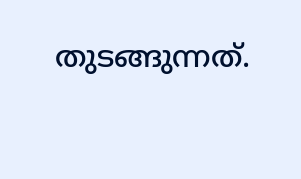തുടങ്ങുന്നത്.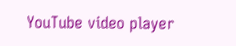YouTube video player